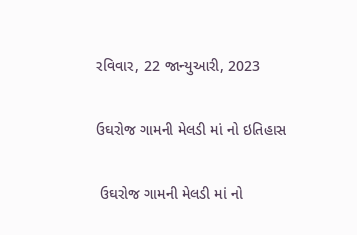રવિવાર, 22 જાન્યુઆરી, 2023

ઉઘરોજ ગામની મેલડી માં નો ઇતિહાસ

 ઉઘરોજ ગામની મેલડી માં નો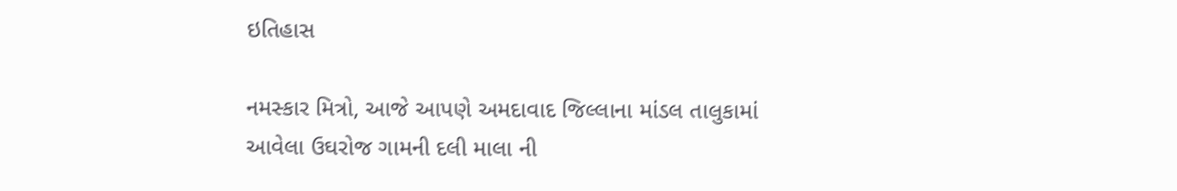ઇતિહાસ

નમસ્કાર મિત્રો, આજે આપણે અમદાવાદ જિલ્લાના માંડલ તાલુકામાં આવેલા ઉઘરોજ ગામની દલી માલા ની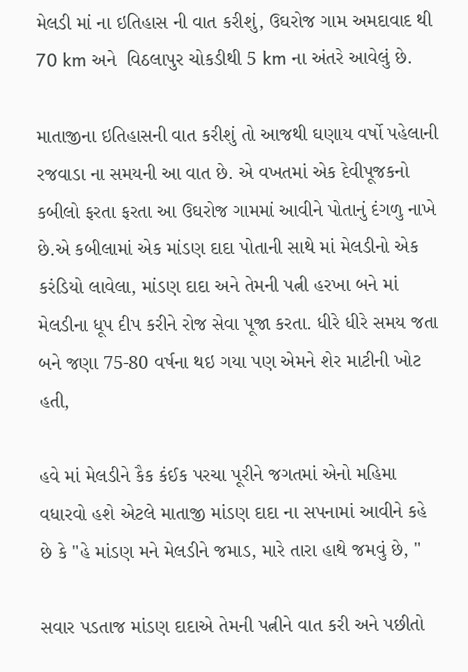મેલડી માં ના ઇતિહાસ ની વાત કરીશું, ઉઘરોજ ગામ અમદાવાદ થી 70 km અને  વિઠલાપુર ચોકડીથી 5 km ના અંતરે આવેલું છે.

માતાજીના ઇતિહાસની વાત કરીશું તો આજથી ઘણાય વર્ષો પહેલાની રજવાડા ના સમયની આ વાત છે. એ વખતમાં એક દેવીપૂજકનો કબીલો ફરતા ફરતા આ ઉઘરોજ ગામમાં આવીને પોતાનું દંગળુ નાખે છે.એ કબીલામાં એક માંડણ દાદા પોતાની સાથે માં મેલડીનો એક કરંડિયો લાવેલા, માંડણ દાદા અને તેમની પત્ની હરખા બને માં મેલડીના ધૂપ દીપ કરીને રોજ સેવા પૂજા કરતા. ધીરે ધીરે સમય જતા બને જણા 75-80 વર્ષના થઇ ગયા પણ એમને શેર માટીની ખોટ હતી,

હવે માં મેલડીને કૈક કંઈક પરચા પૂરીને જગતમાં એનો મહિમા વધારવો હશે એટલે માતાજી માંડણ દાદા ના સપનામાં આવીને કહે છે કે "હે માંડણ મને મેલડીને જમાડ, મારે તારા હાથે જમવું છે, "

સવાર પડતાજ માંડણ દાદાએ તેમની પત્નીને વાત કરી અને પછીતો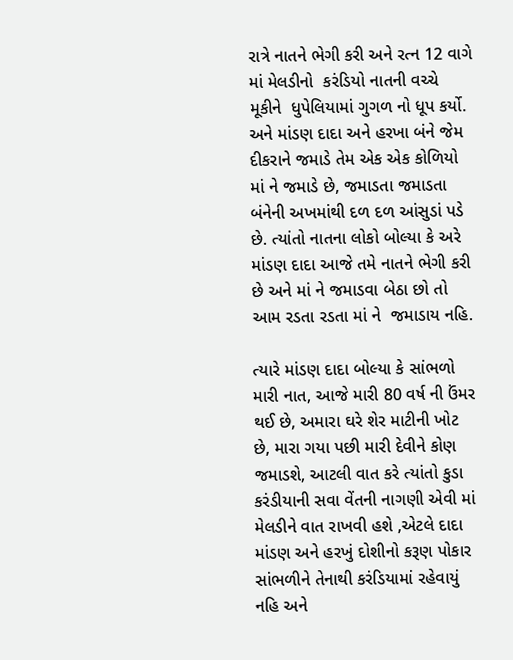રાત્રે નાતને ભેગી કરી અને રત્ન 12 વાગે માં મેલડીનો  કરંડિયો નાતની વચ્ચે મૂકીને  ધુપેલિયામાં ગુગળ નો ધૂપ કર્યો. અને માંડણ દાદા અને હરખા બંને જેમ દીકરાને જમાડે તેમ એક એક કોળિયો માં ને જમાડે છે, જમાડતા જમાડતા બંનેની અખમાંથી દળ દળ આંસુડાં પડે છે. ત્યાંતો નાતના લોકો બોલ્યા કે અરે માંડણ દાદા આજે તમે નાતને ભેગી કરી છે અને માં ને જમાડવા બેઠા છો તો આમ રડતા રડતા માં ને  જમાડાય નહિ.

ત્યારે માંડણ દાદા બોલ્યા કે સાંભળો મારી નાત, આજે મારી 80 વર્ષ ની ઉંમર થઈ છે, અમારા ઘરે શેર માટીની ખોટ છે, મારા ગયા પછી મારી દેવીને કોણ જમાડશે, આટલી વાત કરે ત્યાંતો કુડા કરંડીયાની સવા વેંતની નાગણી એવી માં મેલડીને વાત રાખવી હશે ,એટલે દાદા માંડણ અને હરખું દોશીનો કરૂણ પોકાર સાંભળીને તેનાથી કરંડિયામાં રહેવાયું નહિ અને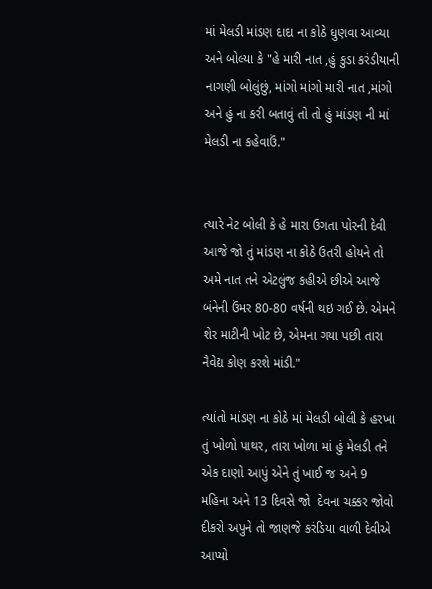માં મેલડી માંડણ દાદા ના કોઠે ધુણવા આવ્યા અને બોલ્યા કે "હે મારી નાત ,હું કુડા કરંડીયાની નાગણી બોલુંછું, માંગો માંગો મારી નાત ,માંગો અને હું ના કરી બતાવું તો તો હું માંડણ ની માં મેલડી ના કહેવાઉં."


ત્યારે નેટ બોલી કે હે મારા ઉગતા પોરની દેવી આજે જો તું માંડણ ના કોઠે ઉતરી હોયને તો અમે નાત તને એટલુંજ કહીએ છીએ આજે બંનેની ઉંમર 80-80 વર્ષની થઇ ગઈ છે. એમને શેર માટીની ખોટ છે, એમના ગયા પછી તારા નૈવેદ્ય કોણ કરશે માંડી."

ત્યાંતો માંડણ ના કોઠે માં મેલડી બોલી કે હરખા તું ખોળો પાથર, તારા ખોળા માં હું મેલડી તને એક દાણો આપું એને તું ખાઈ જ અને 9 મહિના અને 13 દિવસે જો  દેવના ચક્કર જોવો દીકરો અપુને તો જાણજે કરંડિયા વાળી દેવીએ આપ્યો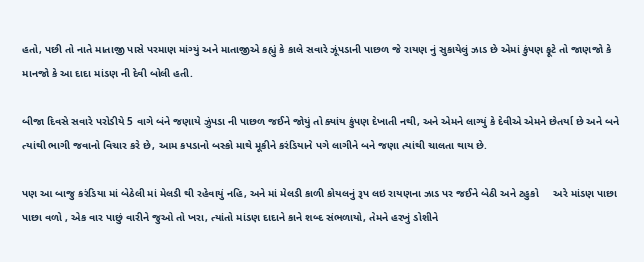હતો, પછી તો નાતે માતાજી પાસે પરમાણ માંગ્યું અને માતાજીએ કહ્યું કે કાલે સવારે ઝૂંપડાની પાછળ જે રાયણ નું સુકાયેલું ઝાડ છે એમાં કુંપણ ફૂટે તો જાણજો કે માનજો કે આ દાદા માંડણ ની દેવી બોલી હતી.

બીજા દિવસે સવારે પરોડીયે 5 વાગે બંને જણાયે ઝુંપડા ની પાછળ જઈને જોયું તો ક્યાંય કુંપણ દેખાતી નથી, અને એમને લાગ્યું કે દેવીએ એમને છેતર્યા છે અને બને ત્યાંથી ભાગી જવાનો વિચાર કરે છે, આમ કપડાનો બસ્કો માથે મૂકીને કરંડિયાને પગે લાગીને બને જણા ત્યાંથી ચાલતા થાય છે.

પણ આ બાજુ કરંડિયા માં બેઠેલી માં મેલડી થી રહેવાયું નહિ, અને માં મેલડી કાળી કોયલનું રૂપ લઇ રાયણના ઝાડ પર જઈને બેઠી અને ટહુકો     અરે માંડણ પાછા પાછા વળો , એક વાર પાછું વારીને જુઓ તો ખરા, ત્યાંતો માંડણ દાદાને કાને શબ્દ સંભળાયો, તેમને હરખું ડોશીને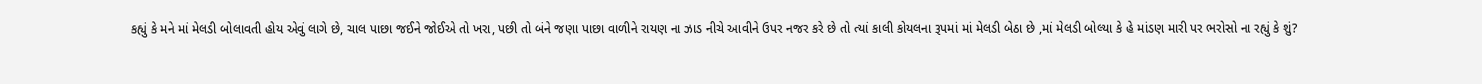કહ્યું કે મને માં મેલડી બોલાવતી હોય એવું લાગે છે, ચાલ પાછા જઈને જોઈએ તો ખરા, પછી તો બંને જણા પાછા વાળીને રાયણ ના ઝાડ નીચે આવીને ઉપર નજર કરે છે તો ત્યાં કાલી કોયલના રૂપમાં માં મેલડી બેઠા છે ,માં મેલડી બોલ્યા કે હે માંડણ મારી પર ભરોસો ના રહ્યું કે શું?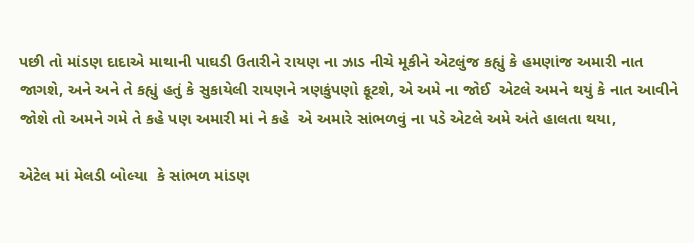પછી તો માંડણ દાદાએ માથાની પાઘડી ઉતારીને રાયણ ના ઝાડ નીચે મૂકીને એટલુંજ કહ્યું કે હમણાંજ અમારી નાત જાગશે, અને અને તે કહ્યું હતું કે સુકાયેલી રાયણને ત્રણકુંપણો ફૂટશે, એ અમે ના જોઈ  એટલે અમને થયું કે નાત આવીને જોશે તો અમને ગમે તે કહે પણ અમારી માં ને કહે  એ અમારે સાંભળવું ના પડે એટલે અમે અંતે હાલતા થયા,

એટેલ માં મેલડી બોલ્યા  કે સાંભળ માંડણ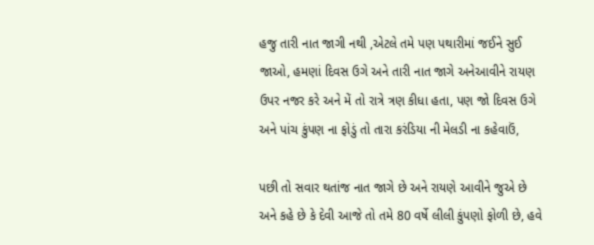હજુ તારી નાત જાગી નથી ,એટલે તમે પણ પથારીમાં જઈને સુઈ જાઓ, હમણાં દિવસ ઉગે અને તારી નાત જાગે અનેઆવીને રાયણ ઉપર નજર કરે અને મેં તો રાત્રે ત્રણ કીધા હતા, પણ જો દિવસ ઉગે અને પાંચ કુંપણ ના ફોડું તો તારા કરંડિયા ની મેલડી ના કહેવાઉં,

પછી તો સવાર થતાંજ નાત જાગે છે અને રાયણે આવીને જુએ છે અને કહે છે કે દેવી આજે તો તમે 80 વર્ષે લીલી કુંપણો ફોળી છે, હવે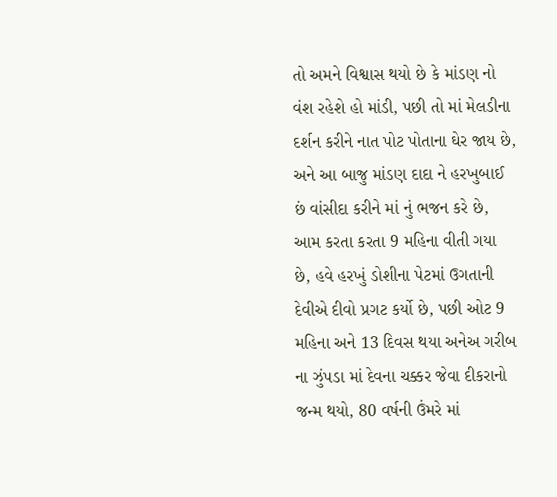તો અમને વિશ્વાસ થયો છે કે માંડણ નો વંશ રહેશે હો માંડી, પછી તો માં મેલડીના દર્શન કરીને નાત પોટ પોતાના ઘેર જાય છે, અને આ બાજુ માંડણ દાદા ને હરખુબાઈ છં વાંસીદા કરીને માં નું ભજન કરે છે, આમ કરતા કરતા 9 મહિના વીતી ગયા છે, હવે હરખું ડોશીના પેટમાં ઉગતાની દેવીએ દીવો પ્રગટ કર્યો છે, પછી ઓટ 9 મહિના અને 13 દિવસ થયા અનેઅ ગરીબ ના ઝુંપડા માં દેવના ચક્કર જેવા દીકરાનો જન્મ થયો, 80 વર્ષની ઉંમરે માં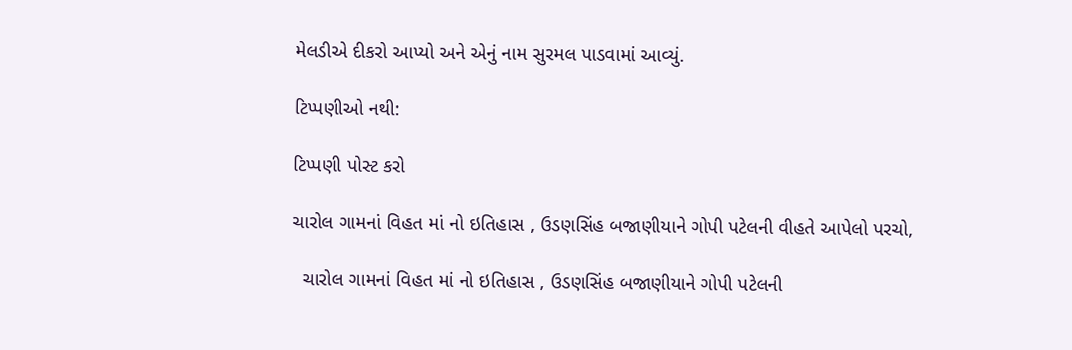મેલડીએ દીકરો આપ્યો અને એનું નામ સુરમલ પાડવામાં આવ્યું.

ટિપ્પણીઓ નથી:

ટિપ્પણી પોસ્ટ કરો

ચારોલ ગામનાં વિહત માં નો ઇતિહાસ , ઉડણસિંહ બજાણીયાને ગોપી પટેલની વીહતે આપેલો પરચો,

  ચારોલ ગામનાં વિહત માં નો ઇતિહાસ , ઉડણસિંહ બજાણીયાને ગોપી પટેલની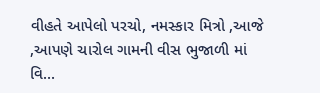વીહતે આપેલો પરચો, નમસ્કાર મિત્રો ,આજે ,આપણે ચારોલ ગામની વીસ ભુજાળી માં વિ...